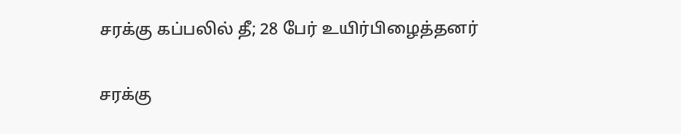சரக்கு கப்பலில் தீ; 28 பேர் உயிர்பிழைத்தனர்

சரக்கு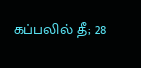கப்பலில் தீ; 28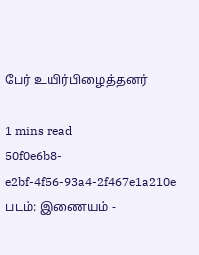பேர் உயிர்பிழைத்தனர்

1 mins read
50f0e6b8-e2bf-4f56-93a4-2f467e1a210e
படம்: இணையம் -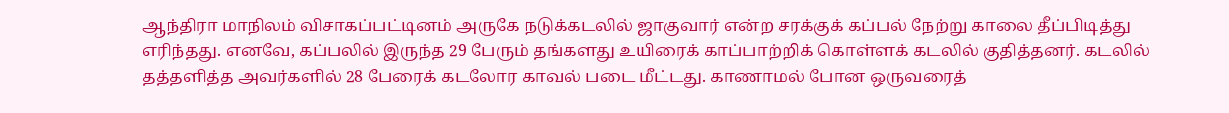ஆந்திரா மாநிலம் விசாகப்பட்டினம் அருகே நடுக்கடலில் ஜாகுவார் என்ற சரக்குக் கப்பல் நேற்று காலை தீப்பிடித்து எரிந்தது. எனவே, கப்பலில் இருந்த 29 பேரும் தங்களது உயிரைக் காப்பாற்றிக் கொள்ளக் கடலில் குதித்தனர். கடலில் தத்தளித்த அவர்களில் 28 பேரைக் கடலோர காவல் படை மீட்டது. காணாமல் போன ஒருவரைத்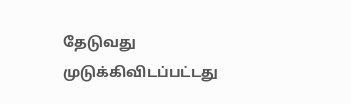தேடுவது முடுக்கிவிடப்பட்டது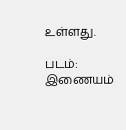உள்ளது.

படம்: இணையம்